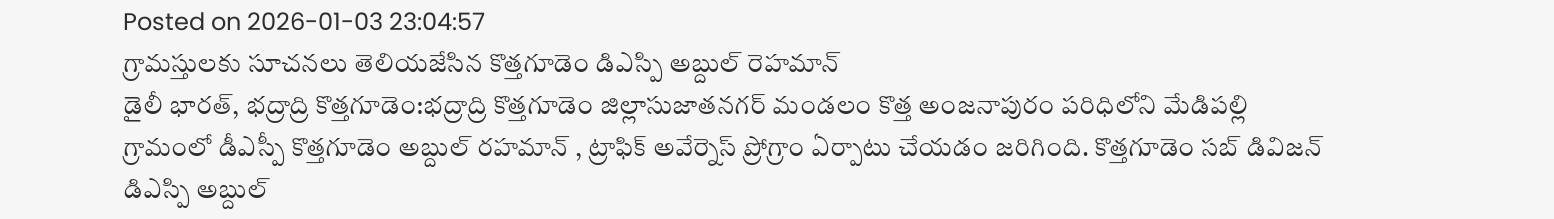Posted on 2026-01-03 23:04:57
గ్రామస్తులకు సూచనలు తెలియజేసిన కొత్తగూడెం డిఎస్పి అబ్దుల్ రెహమాన్
డైలీ భారత్, భద్రాద్రి కొత్తగూడెం:భద్రాద్రి కొత్తగూడెం జిల్లాసుజాతనగర్ మండలం కొత్త అంజనాపురం పరిధిలోని మేడిపల్లి గ్రామంలో డీఎస్పీ కొత్తగూడెం అబ్దుల్ రహమాన్ , ట్రాఫిక్ అవేర్నెస్ ప్రోగ్రాం ఏర్పాటు చేయడం జరిగింది. కొత్తగూడెం సబ్ డివిజన్ డిఎస్పి అబ్దుల్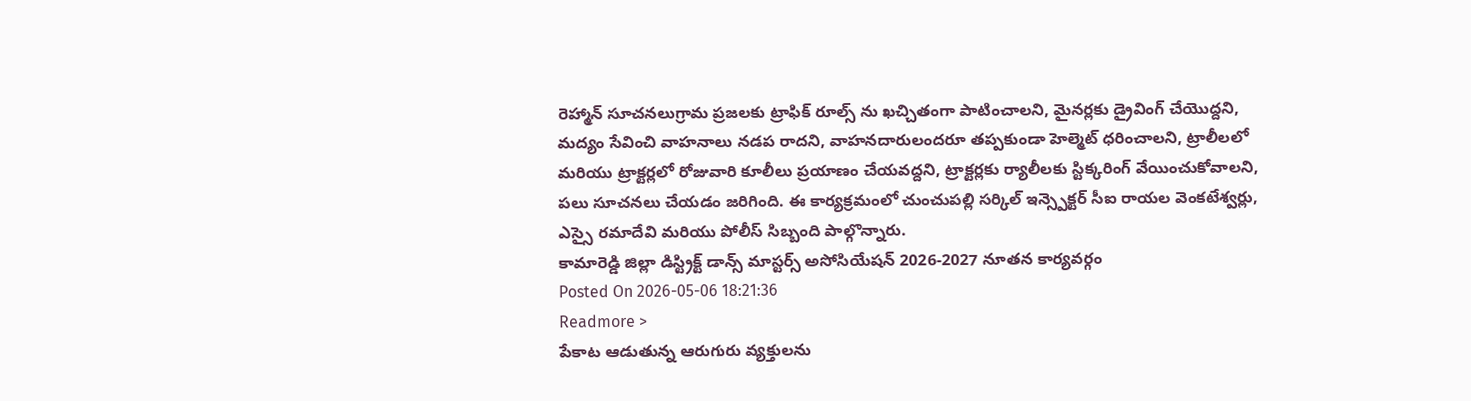రెహ్మాన్ సూచనలుగ్రామ ప్రజలకు ట్రాఫిక్ రూల్స్ ను ఖచ్చితంగా పాటించాలని, మైనర్లకు డ్రైవింగ్ చేయొద్దని, మద్యం సేవించి వాహనాలు నడప రాదని, వాహనదారులందరూ తప్పకుండా హెల్మెట్ ధరించాలని, ట్రాలీలలో మరియు ట్రాక్టర్లలో రోజువారి కూలీలు ప్రయాణం చేయవద్దని, ట్రాక్టర్లకు ర్యాలీలకు స్టిక్కరింగ్ వేయించుకోవాలని, పలు సూచనలు చేయడం జరిగింది. ఈ కార్యక్రమంలో చుంచుపల్లి సర్కిల్ ఇన్స్పెక్టర్ సీఐ రాయల వెంకటేశ్వర్లు, ఎస్సై రమాదేవి మరియు పోలీస్ సిబ్బంది పాల్గొన్నారు.
కామారెడ్డి జిల్లా డిస్ట్రిక్ట్ డాన్స్ మాస్టర్స్ అసోసియేషన్ 2026-2027 నూతన కార్యవర్గం
Posted On 2026-05-06 18:21:36
Readmore >
పేకాట ఆడుతున్న ఆరుగురు వ్యక్తులను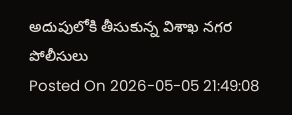అదుపులోకి తీసుకున్న విశాఖ నగర పోలీసులు
Posted On 2026-05-05 21:49:08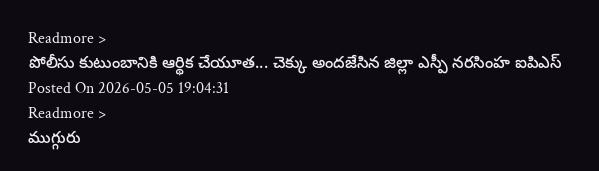Readmore >
పోలీసు కుటుంబానికి ఆర్థిక చేయూత... చెక్కు అందజేసిన జిల్లా ఎస్పీ నరసింహ ఐపిఎస్
Posted On 2026-05-05 19:04:31
Readmore >
ముగ్గురు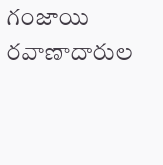గంజాయి రవాణాదారుల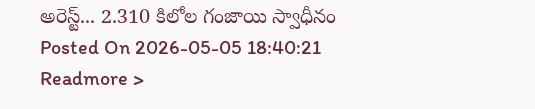అరెస్ట్... 2.310 కిలోల గంజాయి స్వాధీనం
Posted On 2026-05-05 18:40:21
Readmore >